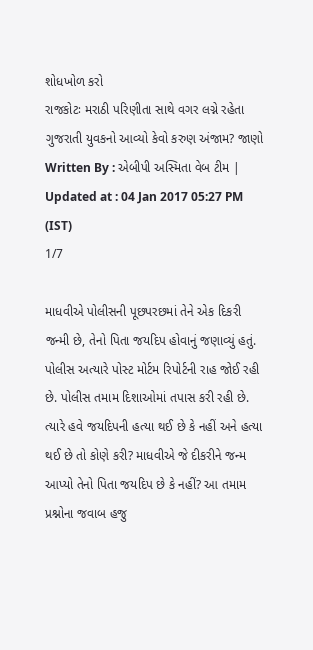શોધખોળ કરો
રાજકોટઃ મરાઠી પરિણીતા સાથે વગર લગ્ને રહેતા ગુજરાતી યુવકનો આવ્યો કેવો કરુણ અંજામ? જાણો
Written By : એબીપી અસ્મિતા વેબ ટીમ | Updated at : 04 Jan 2017 05:27 PM (IST)
1/7

માધવીએ પોલીસની પૂછપરછમાં તેને એક દિકરી જન્મી છે, તેનો પિતા જયદિપ હોવાનું જણાવ્યું હતું. પોલીસ અત્યારે પોસ્ટ મોર્ટમ રિપોર્ટની રાહ જોઈ રહી છે. પોલીસ તમામ દિશાઓમાં તપાસ કરી રહી છે. ત્યારે હવે જયદિપની હત્યા થઈ છે કે નહીં અને હત્યા થઈ છે તો કોણે કરી? માધવીએ જે દીકરીને જન્મ આપ્યો તેનો પિતા જયદિપ છે કે નહીં? આ તમામ પ્રશ્નોના જવાબ હજુ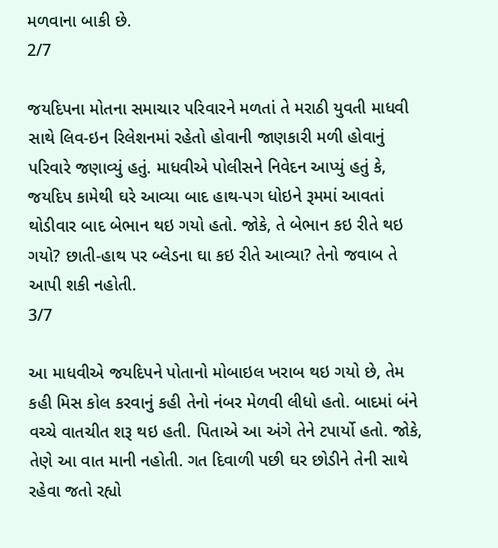મળવાના બાકી છે.
2/7

જયદિપના મોતના સમાચાર પરિવારને મળતાં તે મરાઠી યુવતી માધવી સાથે લિવ-ઇન રિલેશનમાં રહેતો હોવાની જાણકારી મળી હોવાનું પરિવારે જણાવ્યું હતું. માધવીએ પોલીસને નિવેદન આપ્યું હતું કે, જયદિપ કામેથી ઘરે આવ્યા બાદ હાથ-પગ ધોઇને રૂમમાં આવતાં થોડીવાર બાદ બેભાન થઇ ગયો હતો. જોકે, તે બેભાન કઇ રીતે થઇ ગયો? છાતી-હાથ પર બ્લેડના ઘા કઇ રીતે આવ્યા? તેનો જવાબ તે આપી શકી નહોતી.
3/7

આ માધવીએ જયદિપને પોતાનો મોબાઇલ ખરાબ થઇ ગયો છે, તેમ કહી મિસ કોલ કરવાનું કહી તેનો નંબર મેળવી લીધો હતો. બાદમાં બંને વચ્ચે વાતચીત શરૂ થઇ હતી. પિતાએ આ અંગે તેને ટપાર્યો હતો. જોકે, તેણે આ વાત માની નહોતી. ગત દિવાળી પછી ઘર છોડીને તેની સાથે રહેવા જતો રહ્યો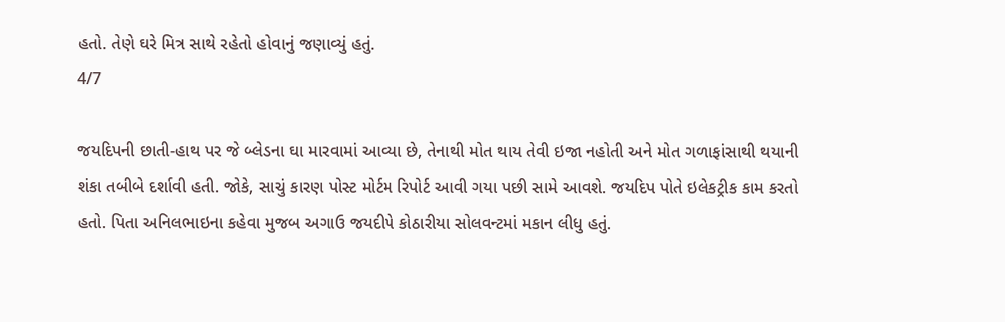હતો. તેણે ઘરે મિત્ર સાથે રહેતો હોવાનું જણાવ્યું હતું.
4/7

જયદિપની છાતી-હાથ પર જે બ્લેડના ઘા મારવામાં આવ્યા છે, તેનાથી મોત થાય તેવી ઇજા નહોતી અને મોત ગળાફાંસાથી થયાની શંકા તબીબે દર્શાવી હતી. જોકે, સાચું કારણ પોસ્ટ મોર્ટમ રિપોર્ટ આવી ગયા પછી સામે આવશે. જયદિપ પોતે ઇલેકટ્રીક કામ કરતો હતો. પિતા અનિલભાઇના કહેવા મુજબ અગાઉ જયદીપે કોઠારીયા સોલવન્ટમાં મકાન લીધુ હતું.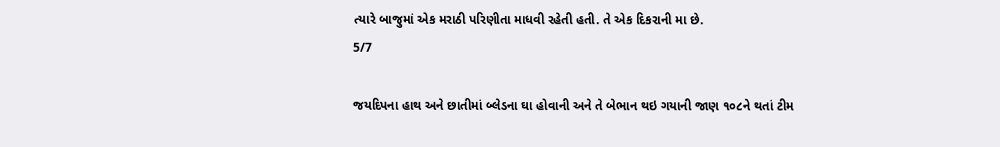ત્યારે બાજુમાં એક મરાઠી પરિણીતા માધવી રહેતી હતી. તે એક દિકરાની મા છે.
5/7

જયદિપના હાથ અને છાતીમાં બ્લેડના ઘા હોવાની અને તે બેભાન થઇ ગયાની જાણ ૧૦૮ને થતાં ટીમ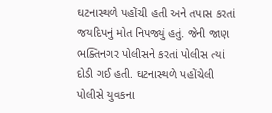ઘટનાસ્થળે પહોંચી હતી અને તપાસ કરતાં જયદિપનું મોત નિપજ્યું હતું. જેની જાણ ભક્તિનગર પોલીસને કરતાં પોલીસ ત્યાં દોડી ગઈ હતી. ઘટનાસ્થળે પહોંચેલી પોલીસે યુવકના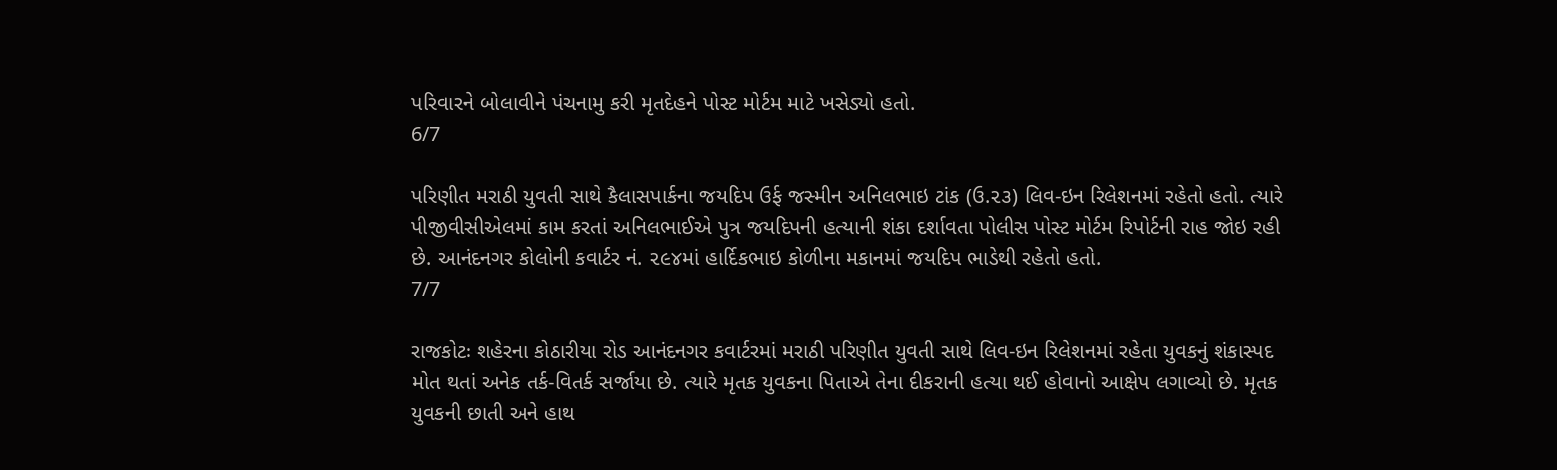પરિવારને બોલાવીને પંચનામુ કરી મૃતદેહને પોસ્ટ મોર્ટમ માટે ખસેડ્યો હતો.
6/7

પરિણીત મરાઠી યુવતી સાથે કૈલાસપાર્કના જયદિપ ઉર્ફ જસ્મીન અનિલભાઇ ટાંક (ઉ.૨૩) લિવ-ઇન રિલેશનમાં રહેતો હતો. ત્યારે પીજીવીસીએલમાં કામ કરતાં અનિલભાઈએ પુત્ર જયદિપની હત્યાની શંકા દર્શાવતા પોલીસ પોસ્ટ મોર્ટમ રિપોર્ટની રાહ જોઇ રહી છે. આનંદનગર કોલોની કવાર્ટર નં. ૨૯૪માં હાર્દિકભાઇ કોળીના મકાનમાં જયદિપ ભાડેથી રહેતો હતો.
7/7

રાજકોટઃ શહેરના કોઠારીયા રોડ આનંદનગર કવાર્ટરમાં મરાઠી પરિણીત યુવતી સાથે લિવ-ઇન રિલેશનમાં રહેતા યુવકનું શંકાસ્પદ મોત થતાં અનેક તર્ક-વિતર્ક સર્જાયા છે. ત્યારે મૃતક યુવકના પિતાએ તેના દીકરાની હત્યા થઈ હોવાનો આક્ષેપ લગાવ્યો છે. મૃતક યુવકની છાતી અને હાથ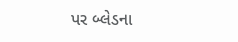પર બ્લેડના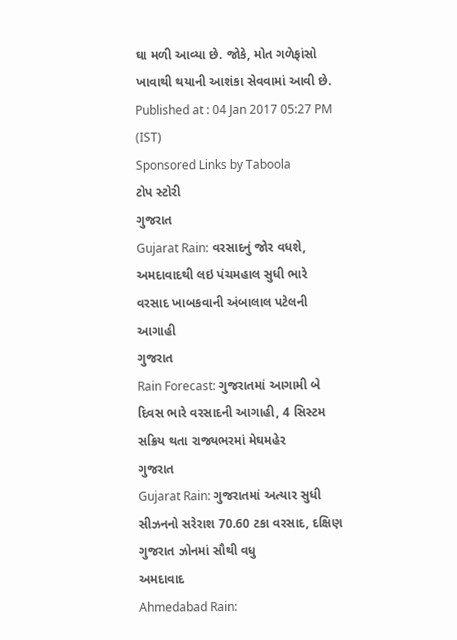ઘા મળી આવ્યા છે. જોકે, મોત ગળેફાંસો ખાવાથી થયાની આશંકા સેવવામાં આવી છે.
Published at : 04 Jan 2017 05:27 PM (IST)
Sponsored Links by Taboola
ટોપ સ્ટોરી
ગુજરાત
Gujarat Rain: વરસાદનું જોર વધશે, અમદાવાદથી લઇ પંચમહાલ સુધી ભારે વરસાદ ખાબકવાની અંબાલાલ પટેલની આગાહી
ગુજરાત
Rain Forecast: ગુજરાતમાં આગામી બે દિવસ ભારે વરસાદની આગાહી, 4 સિસ્ટમ સક્રિય થતા રાજ્યભરમાં મેઘમહેર
ગુજરાત
Gujarat Rain: ગુજરાતમાં અત્યાર સુધી સીઝનનો સરેરાશ 70.60 ટકા વરસાદ, દક્ષિણ ગુજરાત ઝોનમાં સૌથી વધુ
અમદાવાદ
Ahmedabad Rain: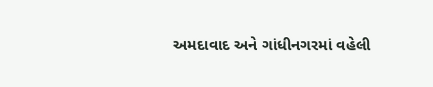અમદાવાદ અને ગાંધીનગરમાં વહેલી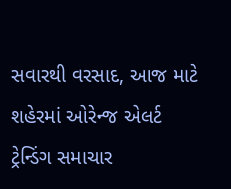સવારથી વરસાદ, આજ માટે શહેરમાં ઓરેન્જ એલર્ટ
ટ્રેન્ડિંગ સમાચાર